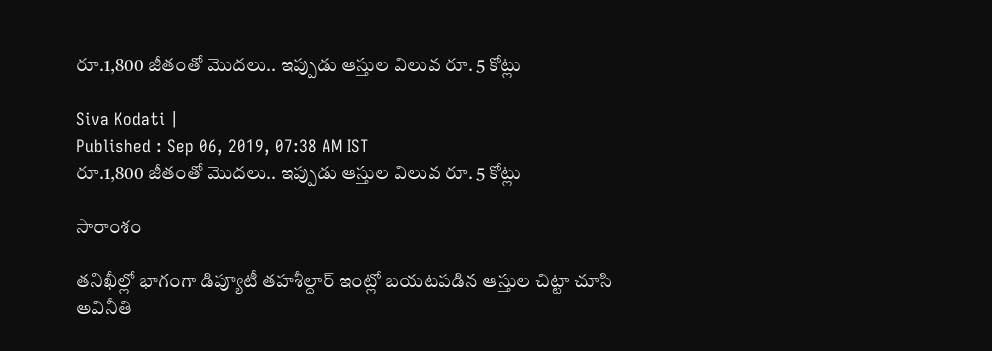రూ.1,800 జీతంతో మొదలు.. ఇప్పుడు ఆస్తుల విలువ రూ. 5 కోట్లు

Siva Kodati |
Published : Sep 06, 2019, 07:38 AM IST
రూ.1,800 జీతంతో మొదలు.. ఇప్పుడు ఆస్తుల విలువ రూ. 5 కోట్లు

సారాంశం

తనిఖీల్లో భాగంగా డిప్యూటీ తహశీల్దార్ ఇంట్లో బయటపడిన ఆస్తుల చిట్టా చూసి అవినీతి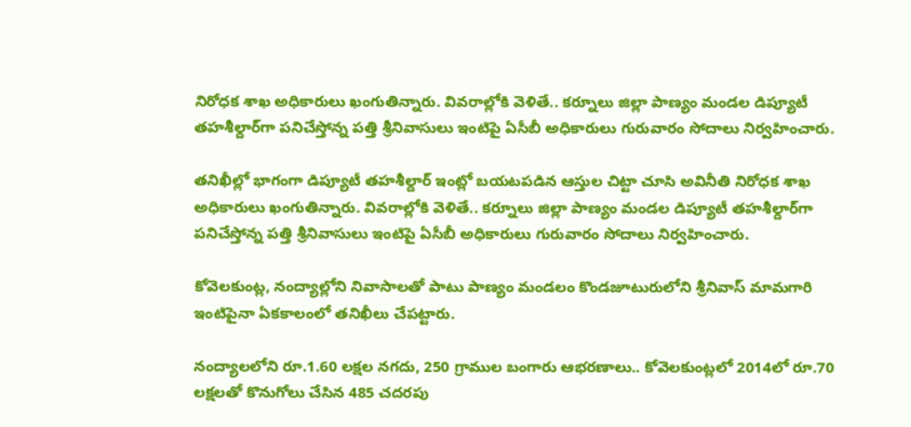నిరోధక శాఖ అధికారులు ఖంగుతిన్నారు. వివరాల్లోకి వెళితే.. కర్నూలు జిల్లా పాణ్యం మండల డిప్యూటీ తహశీల్దార్‌గా పనిచేస్తోన్న పత్తి శ్రీనివాసులు ఇంటిపై ఏసీబీ అధికారులు గురువారం సోదాలు నిర్వహించారు.

తనిఖీల్లో భాగంగా డిప్యూటీ తహశీల్దార్ ఇంట్లో బయటపడిన ఆస్తుల చిట్టా చూసి అవినీతి నిరోధక శాఖ అధికారులు ఖంగుతిన్నారు. వివరాల్లోకి వెళితే.. కర్నూలు జిల్లా పాణ్యం మండల డిప్యూటీ తహశీల్దార్‌గా పనిచేస్తోన్న పత్తి శ్రీనివాసులు ఇంటిపై ఏసీబీ అధికారులు గురువారం సోదాలు నిర్వహించారు.

కోవెలకుంట్ల, నంద్యాల్లోని నివాసాలతో పాటు పాణ్యం మండలం కొండజూటురులోని శ్రీనివాస్ మామగారి ఇంటిపైనా ఏకకాలంలో తనిఖీలు చేపట్టారు.

నంద్యాలలోని రూ.1.60 లక్షల నగదు, 250 గ్రాముల బంగారు ఆభరణాలు.. కోవెలకుంట్లలో 2014లో రూ.70 లక్షలతో కొనుగోలు చేసిన 485 చదరపు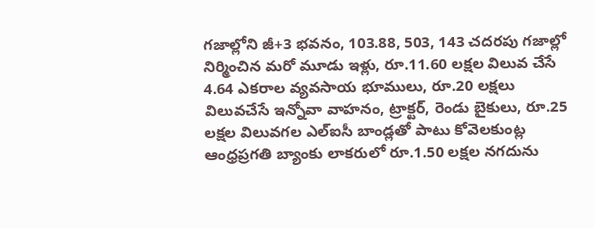గజాల్లోని జీ+3 భవనం, 103.88, 503, 143 చదరపు గజాల్లో నిర్మించిన మరో మూడు ఇళ్లు, రూ.11.60 లక్షల విలువ చేసే 4.64 ఎకరాల వ్యవసాయ భూములు, రూ.20 లక్షలు విలువచేసే ఇన్నోవా వాహనం, ట్రాక్టర్, రెండు బైకులు, రూ.25 లక్షల విలువగల ఎల్‌ఐసీ బాండ్లతో పాటు కోవెలకుంట్ల ఆంధ్రప్రగతి బ్యాంకు లాకరులో రూ.1.50 లక్షల నగదును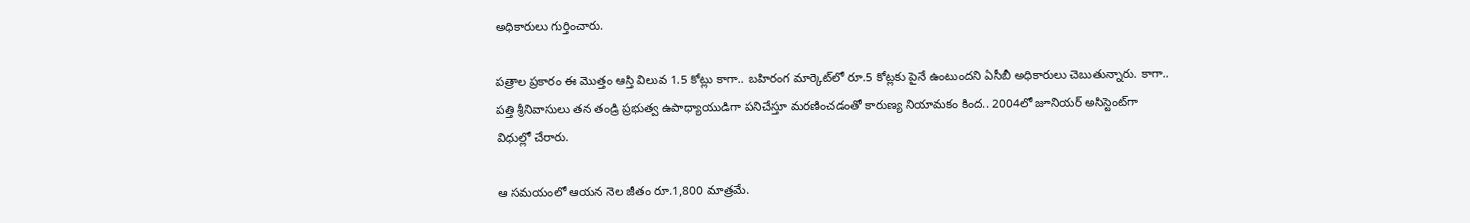అధికారులు గుర్తించారు.

పత్రాల ప్రకారం ఈ మొత్తం ఆస్తి విలువ 1.5 కోట్లు కాగా.. బహిరంగ మార్కెట్‌లో రూ.5 కోట్లకు పైనే ఉంటుందని ఏసీబీ అధికారులు చెబుతున్నారు. కాగా.. పత్తి శ్రీనివాసులు తన తండ్రి ప్రభుత్వ ఉపాధ్యాయుడిగా పనిచేస్తూ మరణించడంతో కారుణ్య నియామకం కింద.. 2004లో జూనియర్ అసిస్టెంట్‌గా విధుల్లో చేరారు.

ఆ సమయంలో ఆయన నెల జీతం రూ.1,800 మాత్రమే.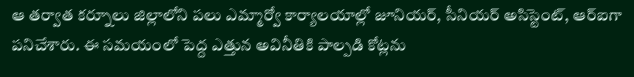ఆ తర్వాత కర్నూలు జిల్లాలోని పలు ఎమ్మార్వో కార్యాలయాల్లో జూనియర్, సీనియర్ అసిస్టెంట్‌, ఆర్ఐగా పనిచేశారు. ఈ సమయంలో పెద్ద ఎత్తున అవినీతికి పాల్పడి కోట్లను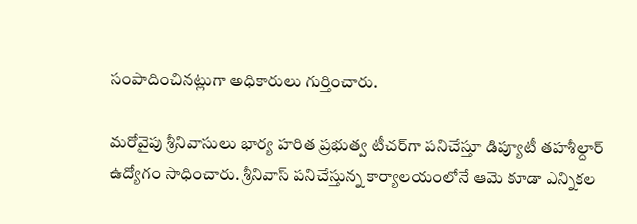సంపాదించినట్లుగా అధికారులు గుర్తించారు.

మరోవైపు శ్రీనివాసులు భార్య హరిత ప్రభుత్వ టీచర్‌గా పనిచేస్తూ డిప్యూటీ తహశీల్దార్ ఉద్యోగం సాధించారు. శ్రీనివాస్ పనిచేస్తున్న కార్యాలయంలోనే ఆమె కూడా ఎన్నికల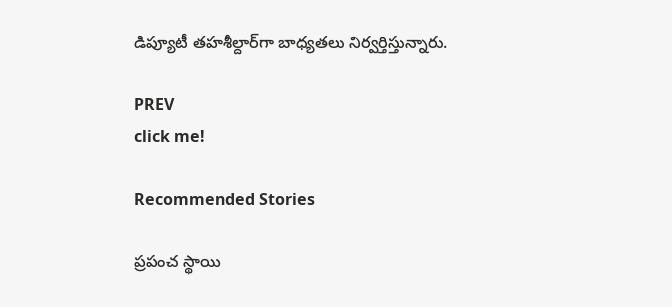డిప్యూటీ తహశీల్దార్‌గా బాధ్యతలు నిర్వర్తిస్తున్నారు.

PREV
click me!

Recommended Stories

ప్రపంచ స్థాయి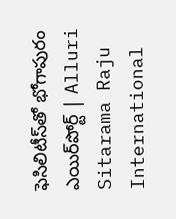ఫెసిలిటీస్‌తో భోగాపురం ఎయిర్‌పోర్ట్ | Alluri Sitarama Raju International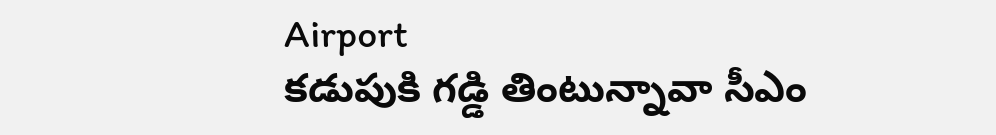Airport
కడుపుకి గడ్డి తింటున్నావా సీఎం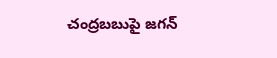చంద్రబబుపై జగన్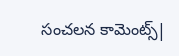సంచలన కామెంట్స్|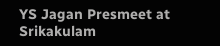YS Jagan Presmeet at Srikakulam